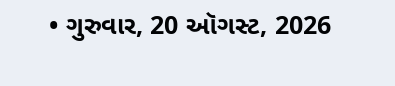• ગુરુવાર, 20 ઑગસ્ટ, 2026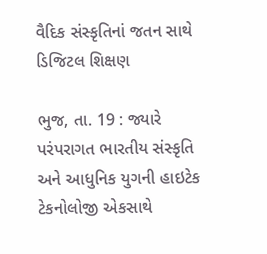વૈદિક સંસ્કૃતિનાં જતન સાથે ડિજિટલ શિક્ષણ

ભુજ, તા. 19 : જ્યારે પરંપરાગત ભારતીય સંસ્કૃતિ અને આધુનિક યુગની હાઇટેક ટેકનોલોજી એકસાથે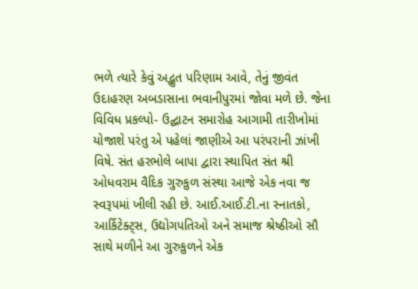ભળે ત્યારે કેવું અદ્ભુત પરિણામ આવે, તેનું જીવંત ઉદાહરણ અબડાસાના ભવાનીપુરમાં જોવા મળે છે. જેના વિવિધ પ્રકલ્પો- ઉદ્ઘાટન સમારોહ આગામી તારીખોમાં યોજાશે પરંતુ એ પહેલાં જાણીએ આ પરંપરાની ઝાંખી વિષે. સંત હરભોલે બાપા દ્વારા સ્થાપિત સંત શ્રી ઓધવરામ વૈદિક ગુરુકુળ સંસ્થા આજે એક નવા જ સ્વરૂપમાં ખીલી રહી છે. આઈ.આઈ.ટી.ના સ્નાતકો, આર્કિટેક્ટ્સ, ઉદ્યોગપતિઓ અને સમાજ શ્રેષ્ઠીઓ સૌ સાથે મળીને આ ગુરુકુળને એક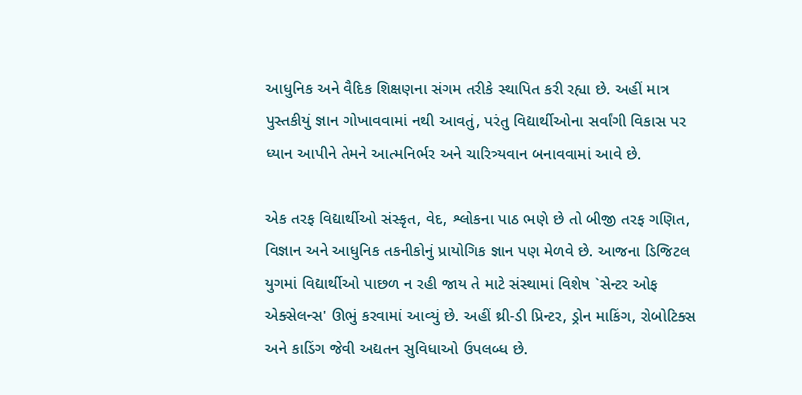આધુનિક અને વૈદિક શિક્ષણના સંગમ તરીકે સ્થાપિત કરી રહ્યા છે. અહીં માત્ર પુસ્તકીયું જ્ઞાન ગોખાવવામાં નથી આવતું, પરંતુ વિદ્યાર્થીઓના સર્વાંગી વિકાસ પર ધ્યાન આપીને તેમને આત્મનિર્ભર અને ચારિત્ર્યવાન બનાવવામાં આવે છે.

એક તરફ વિદ્યાર્થીઓ સંસ્કૃત, વેદ, શ્લોકના પાઠ ભણે છે તો બીજી તરફ ગણિત, વિજ્ઞાન અને આધુનિક તકનીકોનું પ્રાયોગિક જ્ઞાન પણ મેળવે છે. આજના ડિજિટલ યુગમાં વિદ્યાર્થીઓ પાછળ ન રહી જાય તે માટે સંસ્થામાં વિશેષ `સેન્ટર ઓફ એક્સેલન્સ' ઊભું કરવામાં આવ્યું છે. અહીં થ્રી-ડી પ્રિન્ટર, ડ્રોન માકિંગ, રોબોટિક્સ અને કાડિંગ જેવી અદ્યતન સુવિધાઓ ઉપલબ્ધ છે.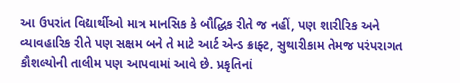આ ઉપરાંત વિદ્યાર્થીઓ માત્ર માનસિક કે બૌદ્ધિક રીતે જ નહીં, પણ શારીરિક અને વ્યાવહારિક રીતે પણ સક્ષમ બને તે માટે આર્ટ એન્ડ ક્રાફ્ટ, સુથારીકામ તેમજ પરંપરાગત કૌશલ્યોની તાલીમ પણ આપવામાં આવે છે. પ્રકૃતિનાં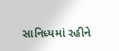સાનિધ્યમાં રહીને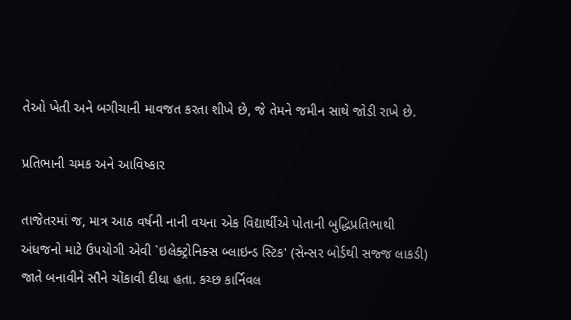તેઓ ખેતી અને બગીચાની માવજત કરતા શીખે છે, જે તેમને જમીન સાથે જોડી રાખે છે.

પ્રતિભાની ચમક અને આવિષ્કાર

તાજેતરમાં જ, માત્ર આઠ વર્ષની નાની વયના એક વિદ્યાર્થીએ પોતાની બુદ્ધિપ્રતિભાથી અંધજનો માટે ઉપયોગી એવી `ઇલેક્ટ્રોનિક્સ બ્લાઇન્ડ સ્ટિક' (સેન્સર બોર્ડથી સજ્જ લાકડી) જાતે બનાવીને સૌને ચોંકાવી દીધા હતા. કચ્છ કાર્નિવલ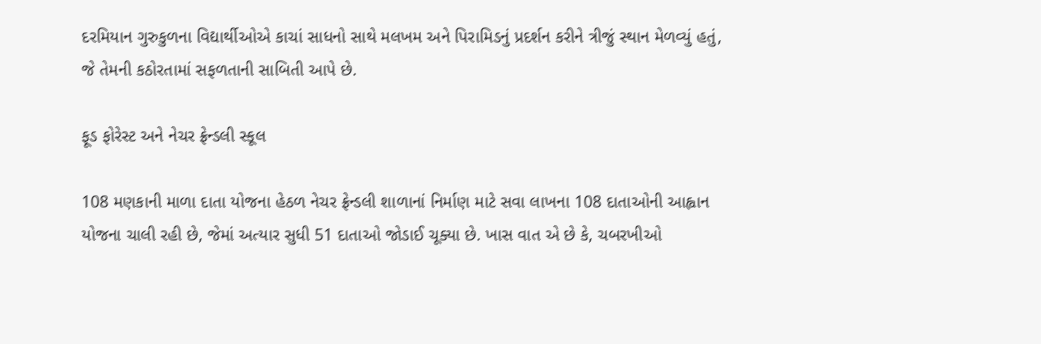દરમિયાન ગુરુકુળના વિદ્યાર્થીઓએ કાચાં સાધનો સાથે મલખમ અને પિરામિડનું પ્રદર્શન કરીને ત્રીજું સ્થાન મેળવ્યું હતું, જે તેમની કઠોરતામાં સફળતાની સાબિતી આપે છે.

ફૂડ ફોરેસ્ટ અને નેચર ફ્રેન્ડલી સ્કૂલ

108 મણકાની માળા દાતા યોજના હેઠળ નેચર ફ્રેન્ડલી શાળાનાં નિર્માણ માટે સવા લાખના 108 દાતાઓની આહ્વાન યોજના ચાલી રહી છે, જેમાં અત્યાર સુધી 51 દાતાઓ જોડાઈ ચૂક્યા છે. ખાસ વાત એ છે કે, ચબરખીઓ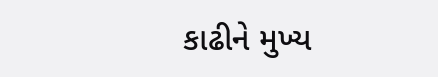કાઢીને મુખ્ય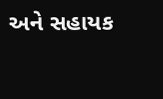અને સહાયક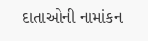દાતાઓની નામાંકન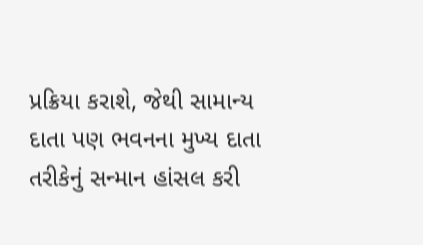પ્રક્રિયા કરાશે, જેથી સામાન્ય દાતા પણ ભવનના મુખ્ય દાતા તરીકેનું સન્માન હાંસલ કરી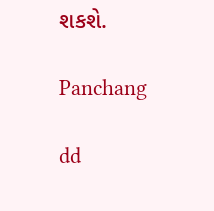શકશે.

Panchang

dd